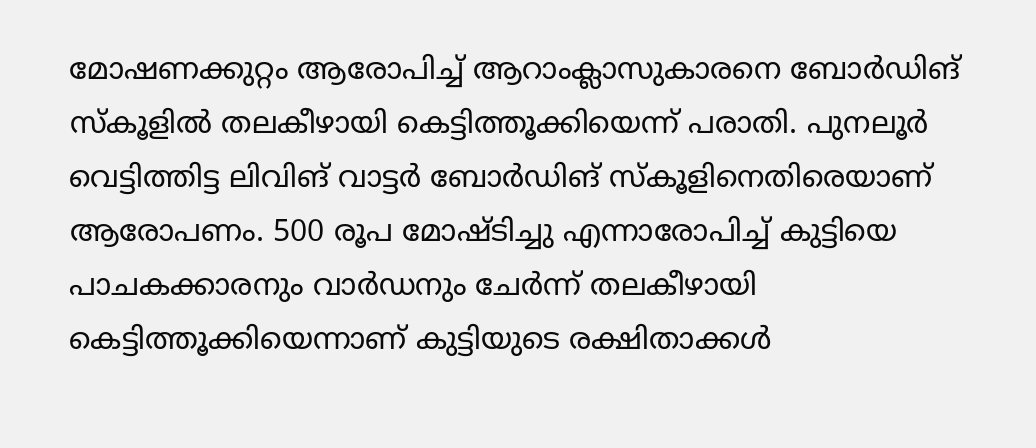മോഷണക്കുറ്റം ആരോപിച്ച് ആറാംക്ലാസുകാരനെ ബോര്‍ഡിങ് സ്‌കൂളില്‍ തലകീഴായി കെട്ടിത്തൂക്കിയെന്ന് പരാതി. പുനലൂര്‍ വെട്ടിത്തിട്ട ലിവിങ് വാട്ടര്‍ ബോര്‍ഡിങ് സ്‌കൂളിനെതിരെയാണ് ആരോപണം. 500 രൂപ മോഷ്ടിച്ചു എന്നാരോപിച്ച് കുട്ടിയെ പാചകക്കാരനും വാര്‍ഡനും ചേര്‍ന്ന് തലകീഴായി കെട്ടിത്തൂക്കിയെന്നാണ് കുട്ടിയുടെ രക്ഷിതാക്കള്‍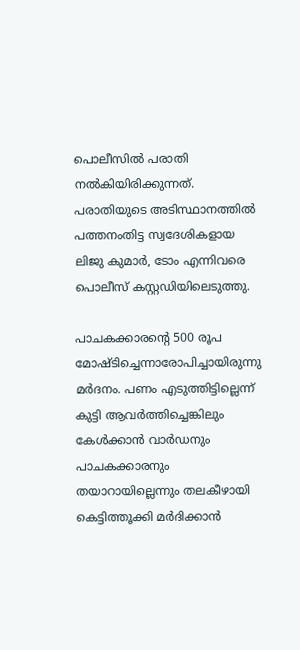പൊലീസില്‍ പരാതി നല്‍കിയിരിക്കുന്നത്. പരാതിയുടെ അടിസ്ഥാനത്തില്‍ പത്തനംതിട്ട സ്വദേശികളായ ലിജു കുമാര്‍, ടോം എന്നിവരെ പൊലീസ് കസ്റ്റഡിയിലെടുത്തു.

പാചകക്കാരന്റെ 500 രൂപ മോഷ്ടിച്ചെന്നാരോപിച്ചായിരുന്നു മര്‍ദനം. പണം എടുത്തിട്ടില്ലെന്ന് കുട്ടി ആവര്‍ത്തിച്ചെങ്കിലും കേള്‍ക്കാന്‍ വാര്‍ഡനും പാചകക്കാരനും തയാറായില്ലെന്നും തലകീഴായി കെട്ടിത്തൂക്കി മര്‍ദിക്കാന്‍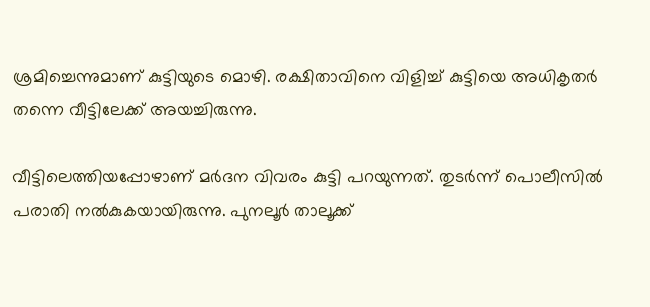ശ്രമിച്ചെന്നുമാണ് കുട്ടിയുടെ മൊഴി. രക്ഷിതാവിനെ വിളിച്ച് കുട്ടിയെ അധികൃതര്‍ തന്നെ വീട്ടിലേക്ക് അയച്ചിരുന്നു.

വീട്ടിലെത്തിയപ്പോഴാണ് മര്‍ദന വിവരം കുട്ടി പറയുന്നത്. തുടര്‍ന്ന് പൊലീസില്‍ പരാതി നല്‍കുകയായിരുന്നു. പുനലൂര്‍ താലൂക്ക്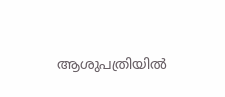ആശുപത്രിയില്‍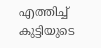എത്തിച്ച് കുട്ടിയുടെ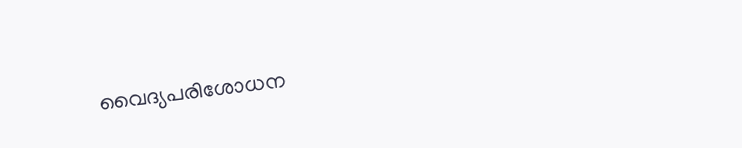വൈദ്യപരിശോധന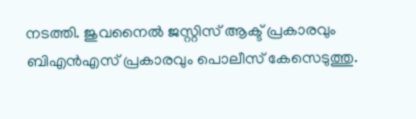നടത്തി. ജുവനൈല്‍ ജസ്റ്റിസ് ആക്ട് പ്രകാരവും ബിഎന്‍എസ് പ്രകാരവും പൊലീസ് കേസെടുത്തു.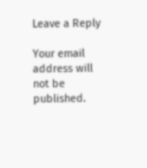Leave a Reply

Your email address will not be published.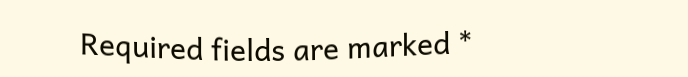Required fields are marked *